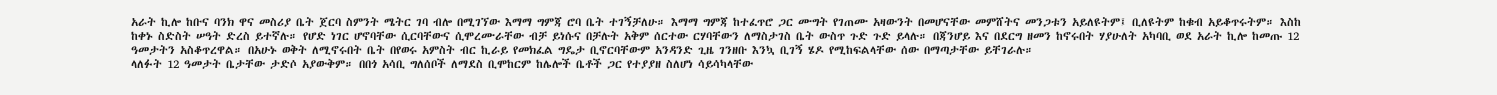አራት ኪሎ ከቡና ባንክ ዋና መስሪያ ቤት ጀርባ ስምንት ሜትር ገባ ብሎ በሚገኘው እማማ ግምጃ ሮባ ቤት ተገኝቻለሁ። እማማ ግምጃ ከተፈጥሮ ጋር ሙግት የገጠሙ አዛውንት በመሆናቸው መምሸትና መንጋቱን አይለዩትም፤ ቢለዩትም ከቁብ አይቆጥሩትም። እስከ ከቀኑ ስድስት ሠዓት ድረስ ይተኛሉ። የሆድ ነገር ሆኖባቸው ሲርባቸውና ሲሞረሙራቸው ብቻ ይነሱና በቻሉት አቅም ሰርተው ርሃባቸውን ለማስታገስ ቤት ውስጥ ጉድ ጉድ ይላሉ። በጃንሆይ እና በደርግ ዘመን ከኖሩበት ሃያሁለት አካባቢ ወደ አራት ኪሎ ከመጡ 12 ዓመታትን አስቆጥረዋል። በአሁኑ ወቅት ለሚኖሩበት ቤት በየወሩ አምስት ብር ኪራይ የመክፈል ግዴታ ቢኖርባቸውም አንዳንድ ጊዜ ገንዘቡ እንኳ ቢገኝ ሄዶ የሚከፍልላቸው ሰው በማጣታቸው ይቸገራሉ።
ላለፉት 12 ዓመታት ቤታቸው ታድሶ አያውቅም። በበጎ አሳቢ ግለሰቦች ለማደስ ቢሞከርም ከሌሎች ቤቶች ጋር የተያያዘ ስለሆነ ሳይሳካላቸው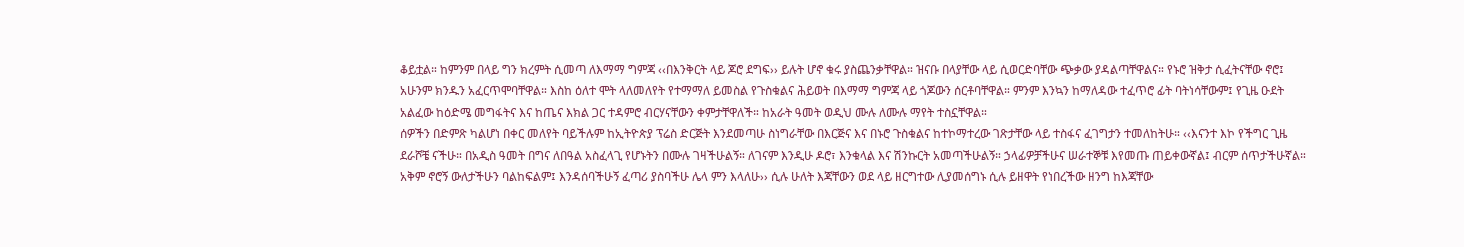ቆይቷል። ከምንም በላይ ግን ክረምት ሲመጣ ለእማማ ግምጃ ‹‹በእንቅርት ላይ ጆሮ ደግፍ›› ይሉት ሆኖ ቁሩ ያስጨንቃቸዋል። ዝናቡ በላያቸው ላይ ሲወርድባቸው ጭቃው ያዳልጣቸዋልና። የኑሮ ዝቅታ ሲፈትናቸው ኖሮ፤ አሁንም ክንዱን አፈርጥሞባቸዋል። እስከ ዕለተ ሞት ላለመለየት የተማማለ ይመስል የጉስቁልና ሕይወት በእማማ ግምጃ ላይ ጎጆውን ሰርቶባቸዋል። ምንም እንኳን ከማለዳው ተፈጥሮ ፊት ባትነሳቸውም፤ የጊዜ ዑደት አልፈው ከዕድሜ መግፋትና እና ከጤና እክል ጋር ተዳምሮ ብርሃናቸውን ቀምታቸዋለች። ከአራት ዓመት ወዲህ ሙሉ ለሙሉ ማየት ተስኗቸዋል።
ሰዎችን በድምጽ ካልሆነ በቀር መለየት ባይችሉም ከኢትዮጵያ ፕሬስ ድርጅት እንደመጣሁ ስነግራቸው በእርጅና እና በኑሮ ጉስቁልና ከተኮማተረው ገጽታቸው ላይ ተስፋና ፈገግታን ተመለከትሁ። ‹‹እናንተ እኮ የችግር ጊዜ ደራሾቼ ናችሁ። በአዲስ ዓመት በግና ለበዓል አስፈላጊ የሆኑትን በሙሉ ገዛችሁልኝ። ለገናም እንዲሁ ዶሮ፣ እንቁላል እና ሽንኩርት አመጣችሁልኝ። ኃላፊዎቻችሁና ሠራተኞቹ እየመጡ ጠይቀውኛል፤ ብርም ሰጥታችሁኛል። አቅም ኖሮኝ ውለታችሁን ባልከፍልም፤ እንዳሰባችሁኝ ፈጣሪ ያስባችሁ ሌላ ምን እላለሁ›› ሲሉ ሁለት እጃቸውን ወደ ላይ ዘርግተው ሊያመሰግኑ ሲሉ ይዘዋት የነበረችው ዘንግ ከእጃቸው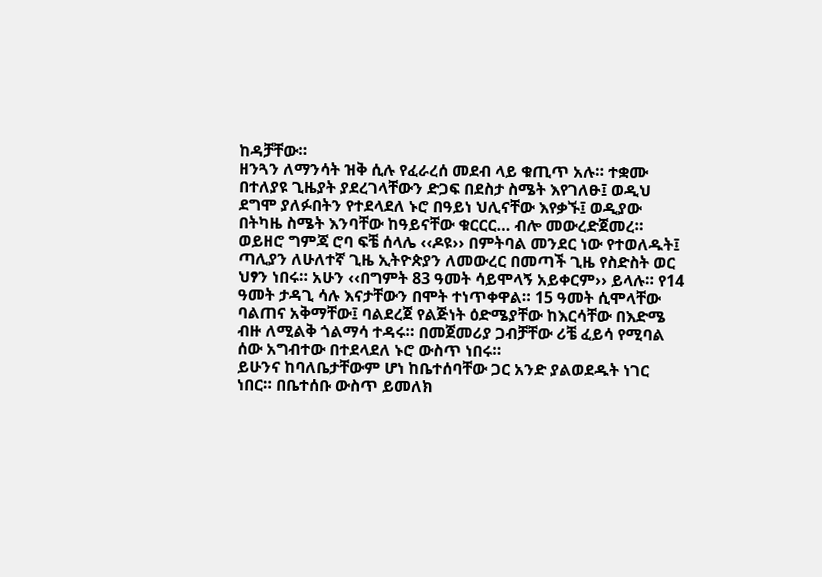ከዳቻቸው።
ዘንጓን ለማንሳት ዝቅ ሲሉ የፈራረሰ መደብ ላይ ቁጢጥ አሉ። ተቋሙ በተለያዩ ጊዜያት ያደረገላቸውን ድጋፍ በደስታ ስሜት እየገለፁ፤ ወዲህ ደግሞ ያለፉበትን የተደላደለ ኑሮ በዓይነ ህሊናቸው እየቃኙ፤ ወዲያው በትካዜ ስሜት እንባቸው ከዓይናቸው ቁርርር… ብሎ መውረድጀመረ። ወይዘሮ ግምጃ ሮባ ፍቼ ሰላሌ ‹‹ዶዩ›› በምትባል መንደር ነው የተወለዱት፤ ጣሊያን ለሁለተኛ ጊዜ ኢትዮጵያን ለመውረር በመጣች ጊዜ የስድስት ወር ህፃን ነበሩ። አሁን ‹‹በግምት 83 ዓመት ሳይሞላኝ አይቀርም›› ይላሉ። የ14 ዓመት ታዳጊ ሳሉ እናታቸውን በሞት ተነጥቀዋል። 15 ዓመት ሲሞላቸው ባልጠና አቅማቸው፤ ባልደረጀ የልጅነት ዕድሜያቸው ከእርሳቸው በእድሜ ብዙ ለሚልቅ ጎልማሳ ተዳሩ። በመጀመሪያ ጋብቻቸው ሪቼ ፈይሳ የሚባል ሰው አግብተው በተደላደለ ኑሮ ውስጥ ነበሩ።
ይሁንና ከባለቤታቸውም ሆነ ከቤተሰባቸው ጋር አንድ ያልወደዱት ነገር ነበር። በቤተሰቡ ውስጥ ይመለክ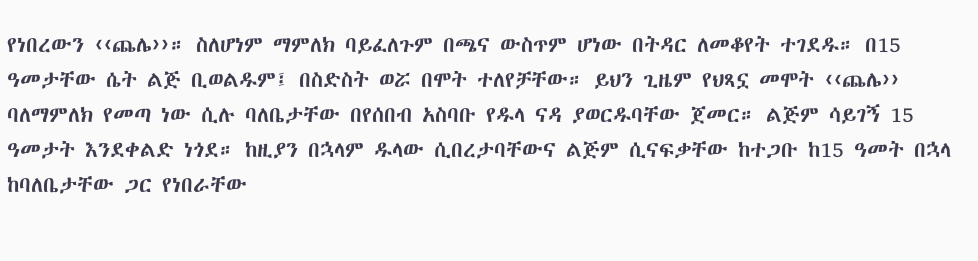የነበረውን ‹‹ጨሌ››። ስለሆነም ማምለክ ባይፈለጉም በጫና ውስጥም ሆነው በትዳር ለመቆየት ተገደዱ። በ15 ዓመታቸው ሴት ልጅ ቢወልዱም፤ በስድስት ወሯ በሞት ተለየቻቸው። ይህን ጊዜም የህጻኗ መሞት ‹‹ጨሌ›› ባለማምለክ የመጣ ነው ሲሉ ባለቤታቸው በየሰበብ አስባቡ የዱላ ናዳ ያወርዱባቸው ጀመር። ልጅም ሳይገኝ 15 ዓመታት እንደቀልድ ነጎደ። ከዚያን በኋላም ዱላው ሲበረታባቸውና ልጅም ሲናፍቃቸው ከተጋቡ ከ15 ዓመት በኋላ ከባለቤታቸው ጋር የነበራቸው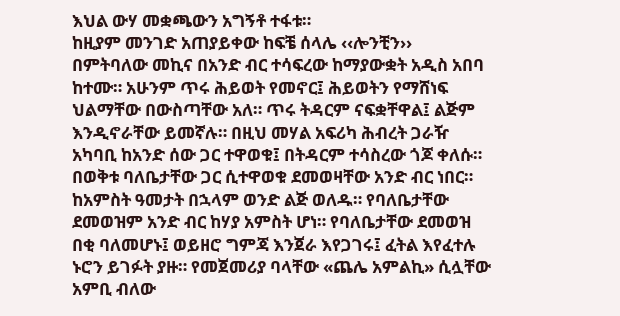እህል ውሃ መቋጫውን አግኝቶ ተፋቱ።
ከዚያም መንገድ አጠያይቀው ከፍቼ ሰላሌ ‹‹ሎንቺን›› በምትባለው መኪና በአንድ ብር ተሳፍረው ከማያውቋት አዲስ አበባ ከተሙ። አሁንም ጥሩ ሕይወት የመኖር፤ ሕይወትን የማሸነፍ ህልማቸው በውስጣቸው አለ። ጥሩ ትዳርም ናፍቋቸዋል፤ ልጅም እንዲኖራቸው ይመኛሉ። በዚህ መሃል አፍሪካ ሕብረት ጋራዥ አካባቢ ከአንድ ሰው ጋር ተዋወቁ፤ በትዳርም ተሳስረው ጎጆ ቀለሱ። በወቅቱ ባለቤታቸው ጋር ሲተዋወቁ ደመወዛቸው አንድ ብር ነበር። ከአምስት ዓመታት በኋላም ወንድ ልጅ ወለዱ። የባለቤታቸው ደመወዝም አንድ ብር ከሃያ አምስት ሆነ። የባለቤታቸው ደመወዝ በቂ ባለመሆኑ፤ ወይዘሮ ግምጃ እንጀራ እየጋገሩ፤ ፈትል እየፈተሉ ኑሮን ይገፉት ያዙ። የመጀመሪያ ባላቸው «ጨሌ አምልኪ» ሲሏቸው አምቢ ብለው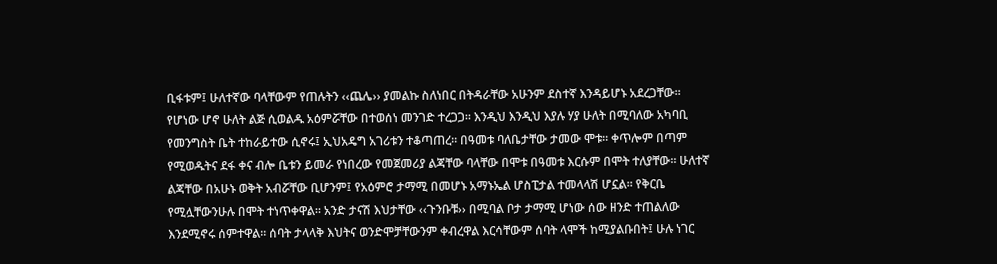ቢፋቱም፤ ሁለተኛው ባላቸውም የጠሉትን ‹‹ጨሌ›› ያመልኩ ስለነበር በትዳራቸው አሁንም ደስተኛ እንዳይሆኑ አደረጋቸው።
የሆነው ሆኖ ሁለት ልጅ ሲወልዱ አዕምሯቸው በተወሰነ መንገድ ተረጋጋ። እንዲህ እንዲህ እያሉ ሃያ ሁለት በሚባለው አካባቢ የመንግስት ቤት ተከራይተው ሲኖሩ፤ ኢህአዴግ አገሪቱን ተቆጣጠረ። በዓመቱ ባለቤታቸው ታመው ሞቱ። ቀጥሎም በጣም የሚወዱትና ደፋ ቀና ብሎ ቤቱን ይመራ የነበረው የመጀመሪያ ልጃቸው ባላቸው በሞቱ በዓመቱ እርሱም በሞት ተለያቸው። ሁለተኛ ልጃቸው በአሁኑ ወቅት አብሯቸው ቢሆንም፤ የአዕምሮ ታማሚ በመሆኑ አማኑኤል ሆስፒታል ተመላላሽ ሆኗል። የቅርቤ የሚሏቸውንሁሉ በሞት ተነጥቀዋል። አንድ ታናሽ እህታቸው ‹‹ጉንቡቹ›› በሚባል ቦታ ታማሚ ሆነው ሰው ዘንድ ተጠልለው እንደሚኖሩ ሰምተዋል። ሰባት ታላላቅ እህትና ወንድሞቻቸውንም ቀብረዋል እርሳቸውም ሰባት ላሞች ከሚያልቡበት፤ ሁሉ ነገር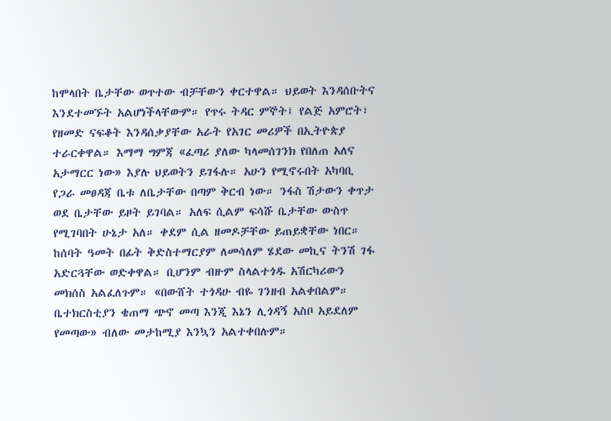ከሞላበት ቤታቸው ወጥተው ብቻቸውን ቀርተዋል። ህይወት እንዳሰቡትና እንደተመኙት አልሆነችላቸውም። የጥሩ ትዳር ምኞት፤ የልጅ አምሮት፣ የዘመድ ናፍቆት እንዳሰቃያቸው አራት የአገር መሪዎች በኢትዮጵያ ተራርቀዋል። እማማ ግምጃ «ፈጣሪ ያለው ካላመሰገንክ የበለጠ አለና አታማርር ነው» እያሉ ህይወትን ይገፋሉ። አሁን የሚኖሩበት አካባቢ የጋራ መፀዳጃ ቤቱ ለቤታቸው በጣም ቅርብ ነው። ንፋስ ሽታውን ቀጥታ ወደ ቤታቸው ይዞት ይገባል። አለፍ ሲልም ፍሳሹ ቤታቸው ውስጥ የሚገባበት ሁኔታ አለ። ቀደም ሲል ዘመዶቻቸው ይጠይቋቸው ነበር። ከሰባት ዓመት በፊት ቅድስተማርያም ለመሳለም ሄደው መኪና ትንሽ ገፋ አድርጓቸው ወድቀዋል። ቢሆንም ብዙም ስላልተጎዱ አሽርካሪውን መክሰስ አልፈለጉም። «በውሸት ተጎዳሁ ብዬ ገንዘብ አልቀበልም።
ቤተክርስቲያን ቄጠማ ጭኖ መጣ እንጂ እኔን ሊጎዳኝ አስቦ አይደለም የመጣው» ብለው መታከሚያ እንኳን አልተቀበሉም።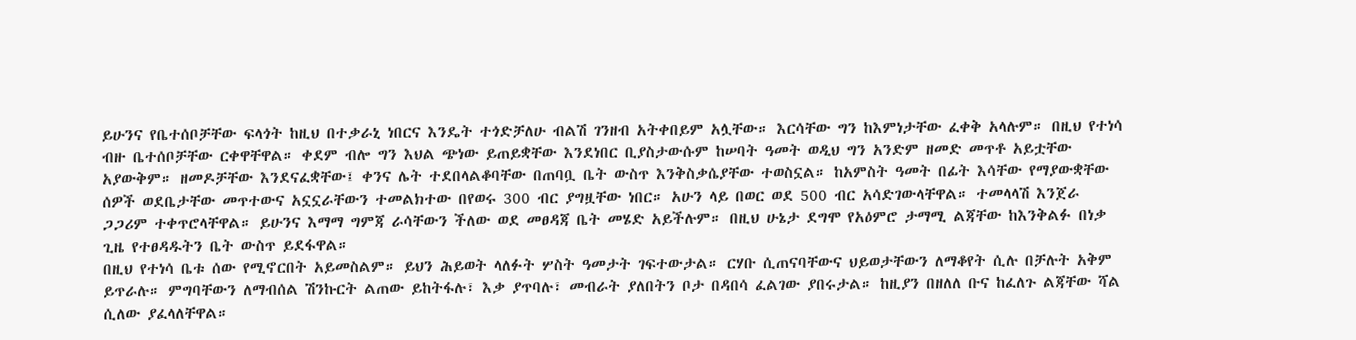ይሁንና የቤተሰቦቻቸው ፍላጎት ከዚህ በተቃራኒ ነበርና እንዴት ተጎድቻለሁ ብልሽ ገንዘብ አትቀበይም አሏቸው። እርሳቸው ግን ከእምነታቸው ፈቀቅ አላሉም። በዚህ የተነሳ ብዙ ቤተሰቦቻቸው ርቀዋቸዋል። ቀደም ብሎ ግን እህል ጭነው ይጠይቋቸው እንደነበር ቢያስታውሱም ከሠባት ዓመት ወዲህ ግን አንድም ዘመድ መጥቶ አይቷቸው አያውቅም። ዘመዶቻቸው እንደናፈቋቸው፤ ቀንና ሌት ተደበላልቆባቸው በጠባቧ ቤት ውስጥ እንቅስቃሴያቸው ተወስኗል። ከአምስት ዓመት በፊት እሳቸው የማያውቋቸው ሰዎች ወደቤታቸው መጥተውና አኗኗራቸውን ተመልክተው በየወሩ 300 ብር ያግዟቸው ነበር። አሁን ላይ በወር ወደ 500 ብር አሳድገውላቸዋል። ተመላላሽ እንጀራ ጋጋሪም ተቀጥሮላቸዋል። ይሁንና እማማ ግምጃ ራሳቸውን ችለው ወደ መፀዳጃ ቤት መሄድ አይችሉም። በዚህ ሁኔታ ደግሞ የአዕምሮ ታማሚ ልጃቸው ከእንቅልፉ በነቃ ጊዜ የተፀዳዱትን ቤት ውስጥ ይደፋዋል።
በዚህ የተነሳ ቤቱ ሰው የሚኖርበት አይመስልም። ይህን ሕይወት ላለፉት ሦስት ዓመታት ገፍተውታል። ርሃቡ ሲጠናባቸውና ህይወታቸውን ለማቆየት ሲሉ በቻሉት አቅም ይጥራሉ። ምግባቸውን ለማብሰል ሽንኩርት ልጠው ይከትፋሉ፣ እቃ ያጥባሉ፣ መብራት ያለበትን ቦታ በዳበሳ ፈልገው ያበሩታል። ከዚያን በዘለለ ቡና ከፈለጉ ልጃቸው ሻል ሲለው ያፈላለቸዋል።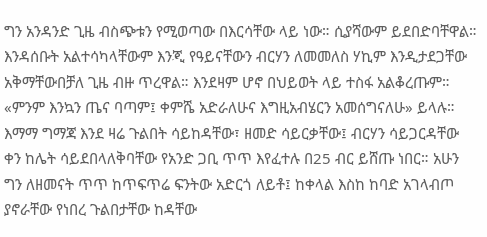ግን አንዳንድ ጊዜ ብስጭቱን የሚወጣው በእርሳቸው ላይ ነው። ሲያሻውም ይደበድባቸዋል። እንዳሰቡት አልተሳካላቸውም እንጂ የዓይናቸውን ብርሃን ለመመለስ ሃኪም እንዲታደጋቸው አቅማቸውበቻለ ጊዜ ብዙ ጥረዋል። እንደዛም ሆኖ በህይወት ላይ ተስፋ አልቆረጡም። «ምንም እንኳን ጤና ባጣም፤ ቀምሼ አድራለሁና እግዚአብሄርን አመሰግናለሁ» ይላሉ።
እማማ ግማጃ እንደ ዛሬ ጉልበት ሳይከዳቸው፣ ዘመድ ሳይርቃቸው፤ ብርሃን ሳይጋርዳቸው ቀን ከሌት ሳይደበላለቅባቸው የአንድ ጋቢ ጥጥ እየፈተሉ በ25 ብር ይሸጡ ነበር። አሁን ግን ለዘመናት ጥጥ ከጥፍጥሬ ፍንትው አድርጎ ለይቶ፤ ከቀላል እስከ ከባድ አገላብጦ ያኖራቸው የነበረ ጉልበታቸው ከዳቸው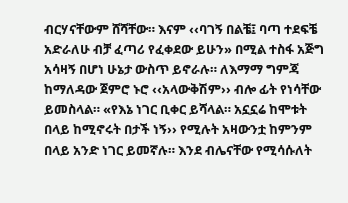ብርሃናቸውም ሸሻቸው። እናም ‹‹ባገኝ በልቼ፤ ባጣ ተደፍቼ አድራለሁ ብቻ ፈጣሪ የፈቀደው ይሁን» በሚል ተስፋ አጅግ አሳዛኝ በሆነ ሁኔታ ውስጥ ይኖራሉ። ለእማማ ግምጃ ከማለዳው ጀምሮ ኑሮ ‹‹አላውቅሽም›› ብሎ ፊት የነሳቸው ይመስላል። «የእኔ ነገር ቢቀር ይሻላል። አኗኗሬ ከሞቱት በላይ ከሚኖሩት በታች ነኝ›› የሚሉት አዛውንቷ ከምንም በላይ አንድ ነገር ይመኛሉ። እንደ ብሌናቸው የሚሳሱለት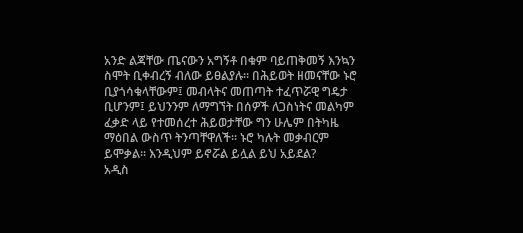አንድ ልጃቸው ጤናውን አግኝቶ በቁም ባይጠቅመኝ እንኳን ስሞት ቢቀብረኝ ብለው ይፀልያሉ። በሕይወት ዘመናቸው ኑሮ ቢያጎሳቁላቸውም፤ መብላትና መጠጣት ተፈጥሯዊ ግዴታ ቢሆንም፤ ይህንንም ለማግኘት በሰዎች ለጋስነትና መልካም ፈቃድ ላይ የተመሰረተ ሕይወታቸው ግን ሁሌም በትካዜ ማዕበል ውስጥ ትንጣቸዋለች። ኑሮ ካሉት መቃብርም ይሞቃል። እንዲህም ይኖሯል ይሏል ይህ አይደል?
አዲስ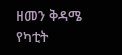ዘመን ቅዳሜ የካቲት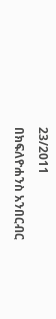23/2011
በክፍለዮሐንስ አንበርብር